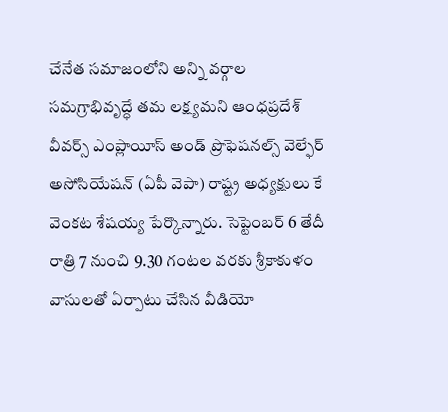చేనేత సమాజంలోని అన్ని వర్గాల సమగ్రాభివృద్ధే తమ లక్ష్యమని ఆంధప్రదేశ్ వీవర్స్ ఎంప్లాయీస్ అండ్ ప్రొఫెషనల్స్ వెల్ఫేర్ అసోసియేషన్ (ఏపీ వెపా) రాష్ట్ర అధ్యక్షులు కే వెంకట శేషయ్య పేర్కొన్నారు. సెప్టెంబర్ 6 తేదీ రాత్రి 7 నుంచి 9.30 గంటల వరకు శ్రీకాకుళం వాసులతో ఏర్పాటు చేసిన వీడియో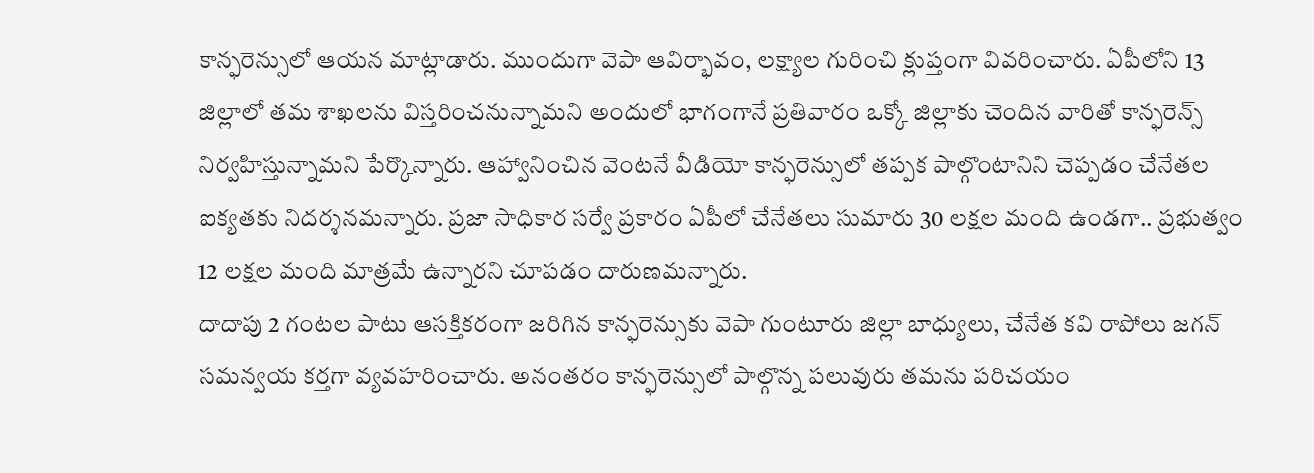కాన్ఫరెన్సులో ఆయన మాట్లాడారు. ముందుగా వెపా ఆవిర్భావం, లక్ష్యాల గురించి క్లుప్తంగా వివరించారు. ఏపీలోని 13 జిల్లాలో తమ శాఖలను విస్తరించనున్నామని అందులో భాగంగానే ప్రతివారం ఒక్కో జిల్లాకు చెందిన వారితో కాన్ఫరెన్స్ నిర్వహిస్తున్నామని పేర్కొన్నారు. ఆహ్వానించిన వెంటనే వీడియో కాన్ఫరెన్సులో తప్పక పాల్గొంటానిని చెప్పడం చేనేతల ఐక్యతకు నిదర్శనమన్నారు. ప్రజా సాధికార సర్వే ప్రకారం ఏపీలో చేనేతలు సుమారు 30 లక్షల మంది ఉండగా.. ప్రభుత్వం 12 లక్షల మంది మాత్రమే ఉన్నారని చూపడం దారుణమన్నారు.
దాదాపు 2 గంటల పాటు ఆసక్తికరంగా జరిగిన కాన్ఫరెన్సుకు వెపా గుంటూరు జిల్లా బాధ్యులు, చేనేత కవి రాపోలు జగన్ సమన్వయ కర్తగా వ్యవహరించారు. అనంతరం కాన్ఫరెన్సులో పాల్గొన్న పలువురు తమను పరిచయం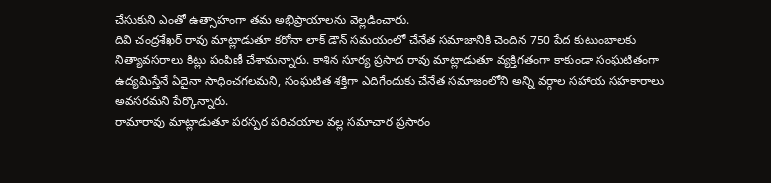చేసుకుని ఎంతో ఉత్సాహంగా తమ అభిప్రాయాలను వెల్లడించారు.
దివి చంద్రశేఖర్ రావు మాట్లాడుతూ కరోనా లాక్ డౌన్ సమయంలో చేనేత సమాజానికి చెందిన 750 పేద కుటుంబాలకు నిత్యావసరాలు కిట్లు పంపిణీ చేశామన్నారు. కాశిన సూర్య ప్రసాద రావు మాట్లాడుతూ వ్యక్తిగతంగా కాకుండా సంఘటితంగా ఉద్యమిస్తేనే ఏదైనా సాధించగలమని, సంఘటిత శక్తిగా ఎదిగేందుకు చేనేత సమాజంలోని అన్ని వర్గాల సహాయ సహకారాలు అవసరమని పేర్కొన్నారు.
రామారావు మాట్లాడుతూ పరస్పర పరిచయాల వల్ల సమాచార ప్రసారం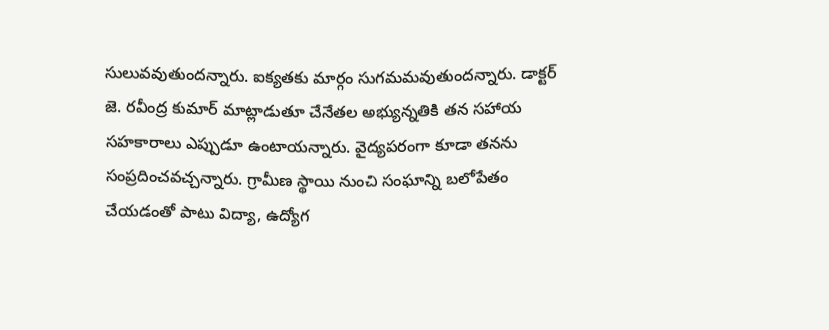సులువవుతుందన్నారు. ఐక్యతకు మార్గం సుగమమవుతుందన్నారు. డాక్టర్ జె. రవీంద్ర కుమార్ మాట్లాడుతూ చేనేతల అభ్యున్నతికి తన సహాయ సహకారాలు ఎప్పుడూ ఉంటాయన్నారు. వైద్యపరంగా కూడా తనను సంప్రదించవచ్చన్నారు. గ్రామీణ స్థాయి నుంచి సంఘాన్ని బలోపేతం చేయడంతో పాటు విద్యా, ఉద్యోగ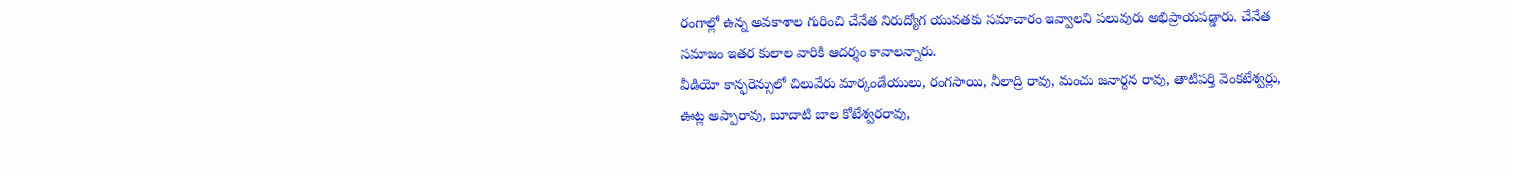రంగాల్లో ఉన్న అవకాశాల గురించి చేనేత నిరుద్యోగ యువతకు సమాచారం ఇవ్వాలని పలువురు అభిప్రాయపడ్డారు. చేనేత సమాజం ఇతర కులాల వారికి ఆదర్శం కావాలన్నారు.
వీడియో కాన్ఫరెన్సులో చిలువేరు మార్కండేయులు, రంగసాయి, నీలాద్రి రావు, మంచు జనార్దన రావు, తాటిపర్తి వెంకటేశ్వర్లు, ఊట్ల అప్పారావు, బూదాటి బాల కోటేశ్వరరావు,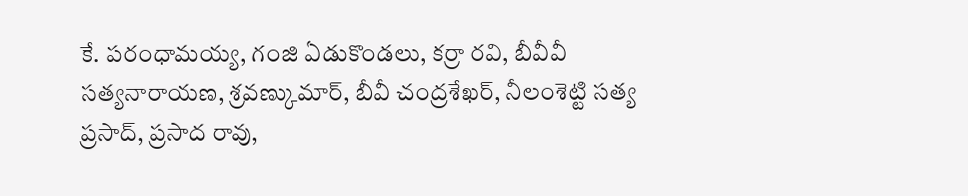కే. పరంధామయ్య, గంజి ఏడుకొండలు, కర్రా రవి, బీవీవీ సత్యనారాయణ, శ్రవణ్కుమార్, బీవీ చంద్రశేఖర్, నీలంశెట్టి సత్య ప్రసాద్, ప్రసాద రావు,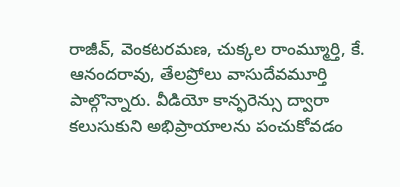రాజీవ్, వెంకటరమణ, చుక్కల రాంమ్మూర్తి, కే. ఆనందరావు, తేలప్రోలు వాసుదేవమూర్తి పాల్గొన్నారు. వీడియో కాన్ఫరెన్సు ద్వారా కలుసుకుని అభిప్రాయాలను పంచుకోవడం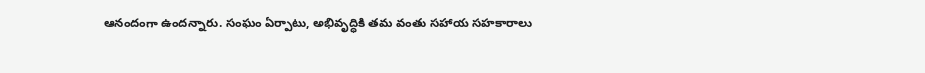ఆనందంగా ఉందన్నారు. సంఘం ఏర్పాటు, అభివృద్ధికి తమ వంతు సహాయ సహకారాలు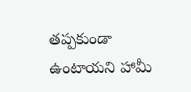తప్పకుండా ఉంటాయని హామీ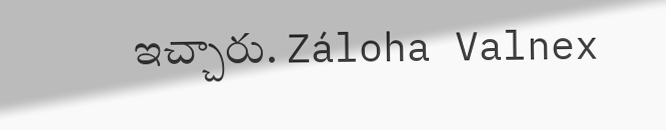ఇచ్చారు. Záloha Valnex